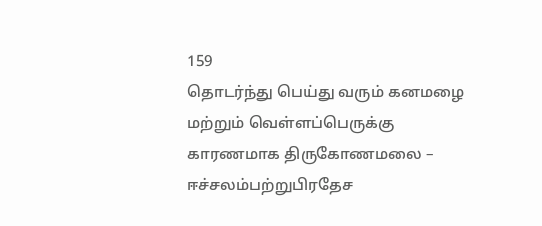159
தொடர்ந்து பெய்து வரும் கனமழை மற்றும் வெள்ளப்பெருக்கு காரணமாக திருகோணமலை – ஈச்சலம்பற்றுபிரதேச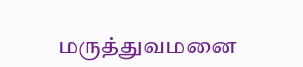மருத்துவமனை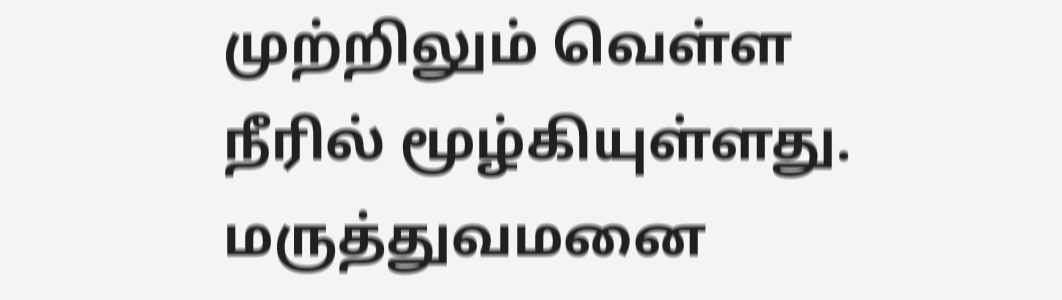முற்றிலும் வெள்ள நீரில் மூழ்கியுள்ளது. மருத்துவமனை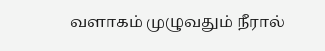வளாகம் முழுவதும் நீரால்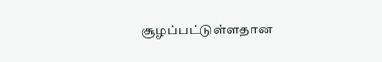சூழப்பட்டுள்ளதான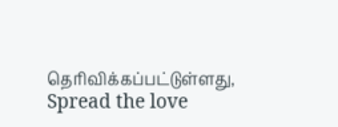தொிவிக்கப்பட்டுள்ளது,
Spread the love